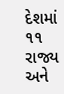દેશમાં ૧૧ રાજ્ય અને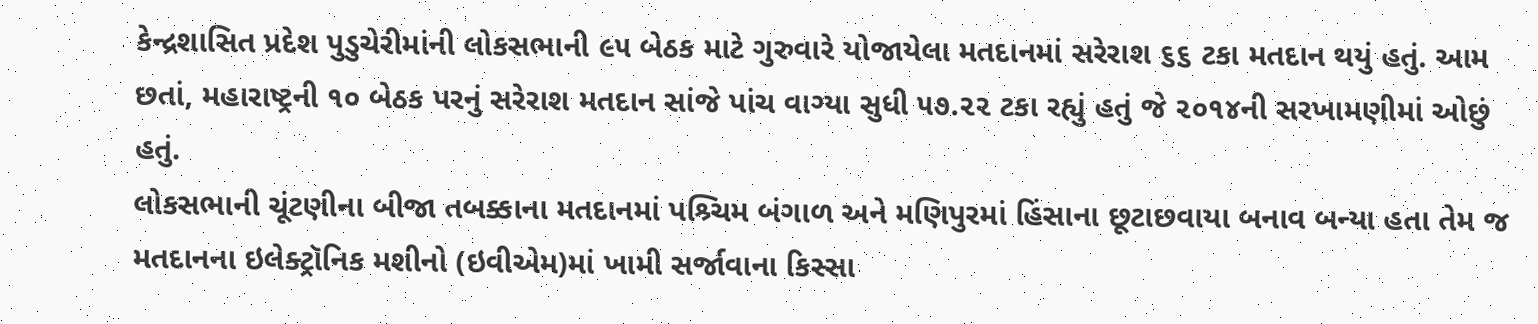કેન્દ્રશાસિત પ્રદેશ પુડુચેરીમાંની લોકસભાની ૯૫ બેઠક માટે ગુરુવારે યોજાયેલા મતદાનમાં સરેરાશ ૬૬ ટકા મતદાન થયું હતું. આમ છતાં, મહારાષ્ટ્રની ૧૦ બેઠક પરનું સરેરાશ મતદાન સાંજે પાંચ વાગ્યા સુધી ૫૭.૨૨ ટકા રહ્યું હતું જે ૨૦૧૪ની સરખામણીમાં ઓછું હતું.
લોકસભાની ચૂંટણીના બીજા તબક્કાના મતદાનમાં પશ્ર્ચિમ બંગાળ અને મણિપુરમાં હિંસાના છૂટાછવાયા બનાવ બન્યા હતા તેમ જ મતદાનના ઇલેક્ટ્રૉનિક મશીનો (ઇવીએમ)માં ખામી સર્જાવાના કિસ્સા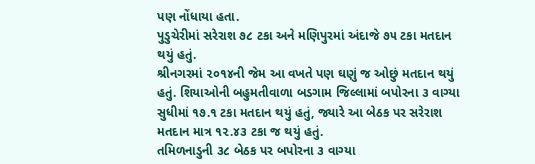પણ નોંધાયા હતા.
પુડુચેરીમાં સરેરાશ ૭૮ ટકા અને મણિપુરમાં અંદાજે ૭૫ ટકા મતદાન થયું હતું.
શ્રીનગરમાં ૨૦૧૪ની જેમ આ વખતે પણ ઘણું જ ઓછું મતદાન થયું હતું. શિયાઓની બહુમતીવાળા બડગામ જિલ્લામાં બપોરના ૩ વાગ્યા સુધીમાં ૧૭.૧ ટકા મતદાન થયું હતું, જ્યારે આ બેઠક પર સરેરાશ મતદાન માત્ર ૧૨.૪૩ ટકા જ થયું હતું.
તમિળનાડુની ૩૮ બેઠક પર બપોરના ૩ વાગ્યા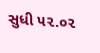સુધી ૫૨.૦૨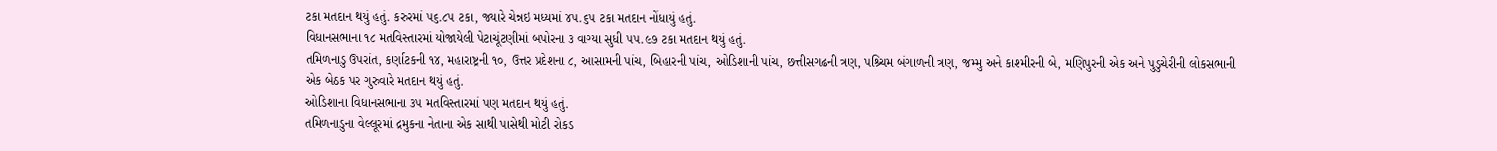ટકા મતદાન થયું હતું. કરુરમાં ૫૬.૮૫ ટકા, જ્યારે ચેન્નઇ મધ્યમાં ૪૫.૬૫ ટકા મતદાન નોંધાયું હતું.
વિધાનસભાના ૧૮ મતવિસ્તારમાં યોજાયેલી પેટાચૂંટણીમાં બપોરના ૩ વાગ્યા સુધી ૫૫.૯૭ ટકા મતદાન થયું હતું.
તમિળનાડુ ઉપરાંત, કર્ણાટકની ૧૪, મહારાષ્ટ્રની ૧૦, ઉત્તર પ્રદેશના ૮, આસામની પાંચ, બિહારની પાંચ, ઓડિશાની પાંચ, છત્તીસગઢની ત્રણ, પશ્ર્ચિમ બંગાળની ત્રણ, જમ્મુ અને કાશ્મીરની બે, મણિપુરની એક અને પુડુચેરીની લોકસભાની એક બેઠક પર ગુરુવારે મતદાન થયું હતું.
ઓડિશાના વિધાનસભાના ૩૫ મતવિસ્તારમાં પણ મતદાન થયું હતું.
તમિળનાડુના વેલ્લૂરમાં દ્રમુકના નેતાના એક સાથી પાસેથી મોટી રોકડ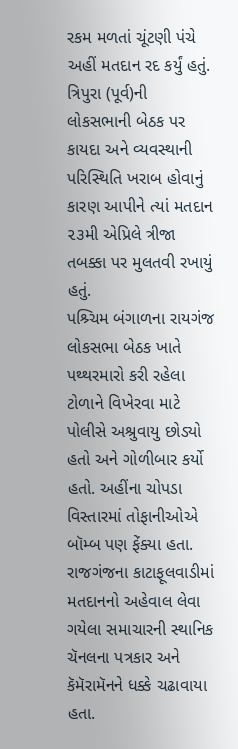રકમ મળતાં ચૂંટણી પંચે અહીં મતદાન રદ કર્યું હતું.
ત્રિપુરા (પૂર્વ)ની લોકસભાની બેઠક પર કાયદા અને વ્યવસ્થાની પરિસ્થિતિ ખરાબ હોવાનું કારણ આપીને ત્યાં મતદાન ૨૩મી એપ્રિલે ત્રીજા તબક્કા પર મુલતવી રખાયું હતું.
પશ્ર્ચિમ બંગાળના રાયગંજ લોકસભા બેઠક ખાતે પથ્થરમારો કરી રહેલા ટોળાને વિખેરવા માટે પોલીસે અશ્રુવાયુ છોડ્યો હતો અને ગોળીબાર કર્યો હતો. અહીંના ચોપડા વિસ્તારમાં તોફાનીઓએ બૉમ્બ પણ ફેંક્યા હતા.
રાજગંજના કાટાફૂલવાડીમાં મતદાનનો અહેવાલ લેવા ગયેલા સમાચારની સ્થાનિક ચૅનલના પત્રકાર અને કૅમૅરામૅનને ધક્કે ચઢાવાયા હતા.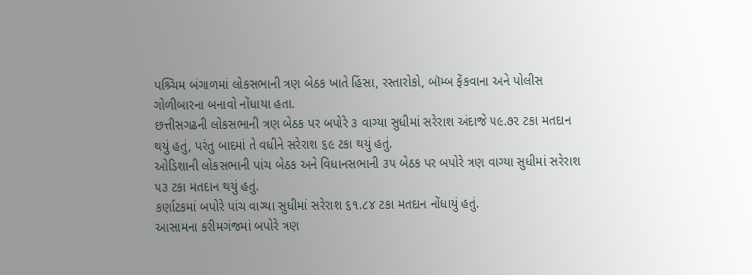પશ્ર્ચિમ બંગાળમાં લોકસભાની ત્રણ બેઠક ખાતે હિંસા, રસ્તારોકો, બૉમ્બ ફેંકવાના અને પોલીસ ગોળીબારના બનાવો નોંધાયા હતા.
છત્તીસગઢની લોકસભાની ત્રણ બેઠક પર બપોરે ૩ વાગ્યા સુધીમાં સરેરાશ અંદાજે ૫૯.૭૨ ટકા મતદાન થયું હતું, પરંતુ બાદમાં તે વધીને સરેરાશ ૬૯ ટકા થયું હતું.
ઓડિશાની લોકસભાની પાંચ બેઠક અને વિધાનસભાની ૩૫ બેઠક પર બપોરે ત્રણ વાગ્યા સુધીમાં સરેરાશ ૫૩ ટકા મતદાન થયું હતું.
કર્ણાટકમાં બપોરે પાંચ વાગ્યા સુધીમાં સરેરાશ ૬૧.૮૪ ટકા મતદાન નોંધાયું હતું.
આસામના કરીમગંજમાં બપોરે ત્રણ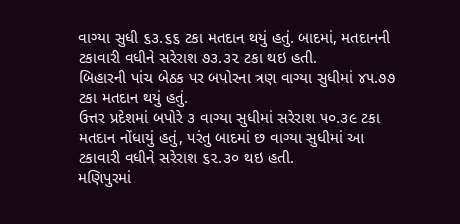વાગ્યા સુધી ૬૩.૬૬ ટકા મતદાન થયું હતું. બાદમાં, મતદાનની ટકાવારી વધીને સરેરાશ ૭૩.૩૨ ટકા થઇ હતી.
બિહારની પાંચ બેઠક પર બપોરના ત્રણ વાગ્યા સુધીમાં ૪૫.૭૭ ટકા મતદાન થયું હતું.
ઉત્તર પ્રદેશમાં બપોરે ૩ વાગ્યા સુધીમાં સરેરાશ ૫૦.૩૯ ટકા મતદાન નોંધાયું હતું, પરંતુ બાદમાં છ વાગ્યા સુધીમાં આ ટકાવારી વધીને સરેરાશ ૬૨.૩૦ થઇ હતી.
મણિપુરમાં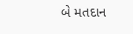બે મતદાન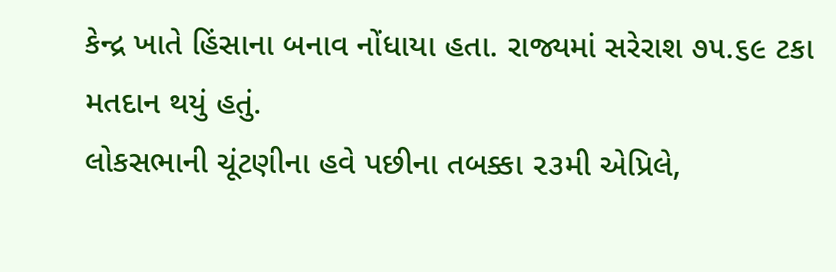કેન્દ્ર ખાતે હિંસાના બનાવ નોંધાયા હતા. રાજ્યમાં સરેરાશ ૭૫.૬૯ ટકા મતદાન થયું હતું.
લોકસભાની ચૂંટણીના હવે પછીના તબક્કા ૨૩મી એપ્રિલે,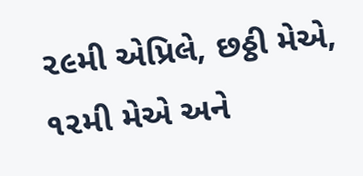૨૯મી એપ્રિલે, છઠ્ઠી મેએ, ૧૨મી મેએ અને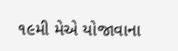૧૯મી મેએ યોજાવાના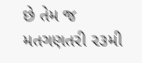છે તેમ જ મતગણતરી ૨૩મી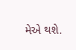મેએ થશે.